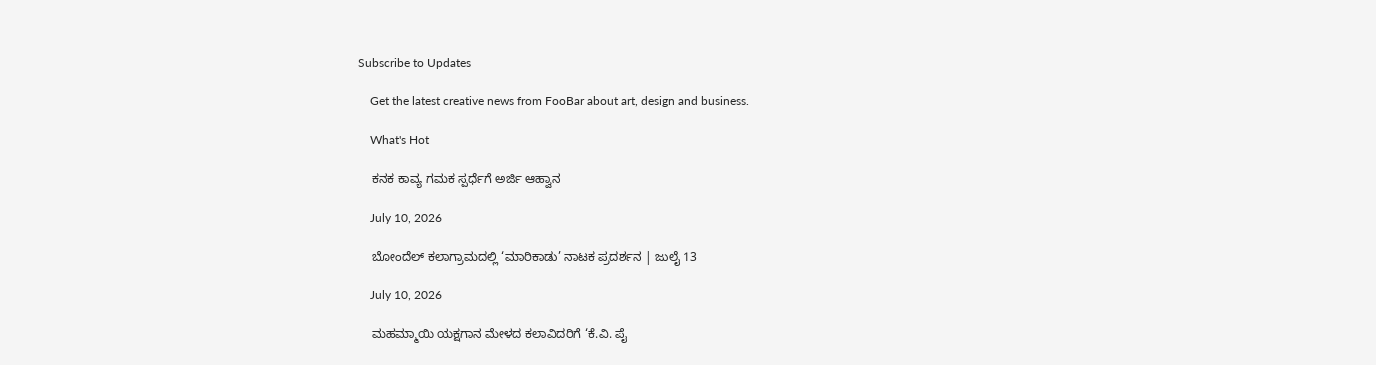Subscribe to Updates

    Get the latest creative news from FooBar about art, design and business.

    What's Hot

    ಕನಕ ಕಾವ್ಯ ಗಮಕ ಸ್ಪರ್ಧೆಗೆ ಅರ್ಜಿ ಆಹ್ವಾನ

    July 10, 2026

    ಬೋಂದೆಲ್ ಕಲಾಗ್ರಾಮದಲ್ಲಿ ‘ಮಾರಿಕಾಡು’ ನಾಟಕ ಪ್ರದರ್ಶನ | ಜುಲೈ 13

    July 10, 2026

    ಮಹಮ್ಮಾಯಿ ಯಕ್ಷಗಾನ ಮೇಳದ ಕಲಾವಿದರಿಗೆ ‘ಕೆ.ವಿ. ಪೈ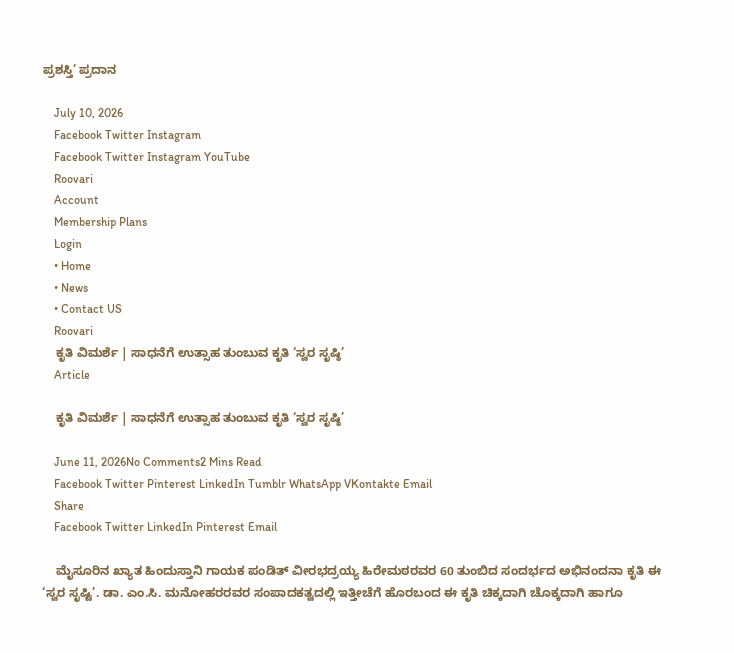ಪ್ರಶಸ್ತಿ’ ಪ್ರದಾನ

    July 10, 2026
    Facebook Twitter Instagram
    Facebook Twitter Instagram YouTube
    Roovari
    Account
    Membership Plans
    Login
    • Home
    • News
    • Contact US
    Roovari
    ಕೃತಿ ವಿಮರ್ಶೆ | ಸಾಧನೆಗೆ ಉತ್ಸಾಹ ತುಂಬುವ ಕೃತಿ ‘ಸ್ವರ ಸೃಷ್ಠಿ’
    Article

    ಕೃತಿ ವಿಮರ್ಶೆ | ಸಾಧನೆಗೆ ಉತ್ಸಾಹ ತುಂಬುವ ಕೃತಿ ‘ಸ್ವರ ಸೃಷ್ಠಿ’

    June 11, 2026No Comments2 Mins Read
    Facebook Twitter Pinterest LinkedIn Tumblr WhatsApp VKontakte Email
    Share
    Facebook Twitter LinkedIn Pinterest Email

    ಮೈಸೂರಿನ ಖ್ಯಾತ ಹಿಂದುಸ್ತಾನಿ ಗಾಯಕ ಪಂಡಿತ್ ವೀರಭದ್ರಯ್ಯ ಹಿರೇಮಠರವರ 60 ತುಂಬಿದ ಸಂದರ್ಭದ ಅಭಿನಂದನಾ ಕೃತಿ ಈ ‘ಸ್ವರ ಸೃಷ್ಟಿ’. ಡಾ. ಎಂ.ಸಿ. ಮನೋಹರರವರ ಸಂಪಾದಕತ್ವದಲ್ಲಿ ಇತ್ತೀಚೆಗೆ ಹೊರಬಂದ ಈ ಕೃತಿ ಚಿಕ್ಕದಾಗಿ ಚೊಕ್ಕದಾಗಿ ಹಾಗೂ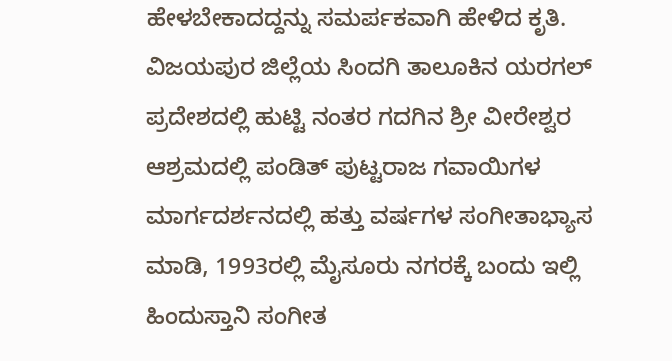ಹೇಳಬೇಕಾದದ್ದನ್ನು ಸಮರ್ಪಕವಾಗಿ ಹೇಳಿದ ಕೃತಿ. ವಿಜಯಪುರ ಜಿಲ್ಲೆಯ ಸಿಂದಗಿ ತಾಲೂಕಿನ ಯರಗಲ್ ಪ್ರದೇಶದಲ್ಲಿ ಹುಟ್ಟಿ ನಂತರ ಗದಗಿನ ಶ್ರೀ ವೀರೇಶ್ವರ ಆಶ್ರಮದಲ್ಲಿ ಪಂಡಿತ್ ಪುಟ್ಟರಾಜ ಗವಾಯಿಗಳ ಮಾರ್ಗದರ್ಶನದಲ್ಲಿ ಹತ್ತು ವರ್ಷಗಳ ಸಂಗೀತಾಭ್ಯಾಸ ಮಾಡಿ, 1993ರಲ್ಲಿ ಮೈಸೂರು ನಗರಕ್ಕೆ ಬಂದು ಇಲ್ಲಿ ಹಿಂದುಸ್ತಾನಿ ಸಂಗೀತ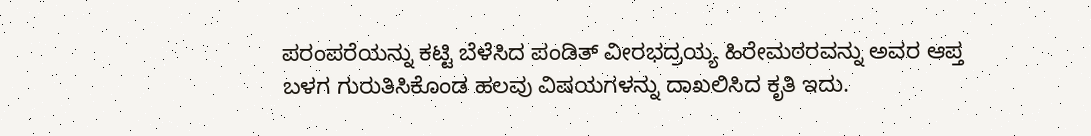ಪರಂಪರೆಯನ್ನು ಕಟ್ಟಿ ಬೆಳೆಸಿದ ಪಂಡಿತ್ ವೀರಭದ್ರಯ್ಯ ಹಿರೇಮಠರವನ್ನು ಅವರ ಆಪ್ತ ಬಳಗ ಗುರುತಿಸಿಕೊಂಡ ಹಲವು ವಿಷಯಗಳನ್ನು ದಾಖಲಿಸಿದ ಕೃತಿ ಇದು.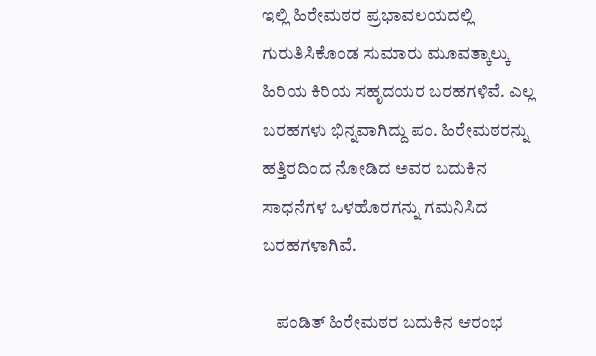ಇಲ್ಲಿ ಹಿರೇಮಠರ ಪ್ರಭಾವಲಯದಲ್ಲಿ ಗುರುತಿಸಿಕೊಂಡ ಸುಮಾರು ಮೂವತ್ಕಾಲ್ಕು ಹಿರಿಯ ಕಿರಿಯ ಸಹೃದಯರ ಬರಹಗಳಿವೆ. ಎಲ್ಲ ಬರಹಗಳು ಭಿನ್ನವಾಗಿದ್ದು ಪಂ. ಹಿರೇಮಠರನ್ನು ಹತ್ತಿರದಿಂದ ನೋಡಿದ ಅವರ ಬದುಕಿನ ಸಾಧನೆಗಳ ಒಳಹೊರಗನ್ನು ಗಮನಿಸಿದ ಬರಹಗಳಾಗಿವೆ.

    ಪಂಡಿತ್ ಹಿರೇಮಠರ ಬದುಕಿನ ಆರಂಭ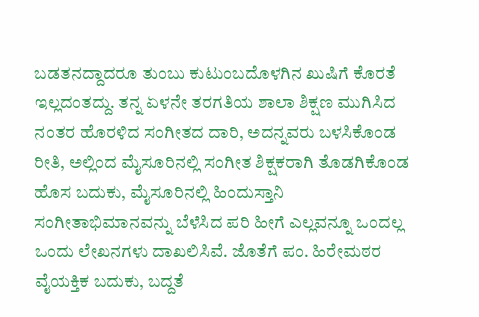ಬಡತನದ್ದಾದರೂ ತುಂಬು ಕುಟುಂಬದೊಳಗಿನ ಖುಷಿಗೆ ಕೊರತೆ ಇಲ್ಲದಂತದ್ದು. ತನ್ನ ಏಳನೇ ತರಗತಿಯ ಶಾಲಾ ಶಿಕ್ಷಣ ಮುಗಿಸಿದ ನಂತರ ಹೊರಳಿದ ಸಂಗೀತದ ದಾರಿ, ಅದನ್ನವರು ಬಳಸಿಕೊಂಡ ರೀತಿ, ಅಲ್ಲಿಂದ ಮೈಸೂರಿನಲ್ಲಿ ಸಂಗೀತ ಶಿಕ್ಷಕರಾಗಿ ತೊಡಗಿಕೊಂಡ ಹೊಸ ಬದುಕು, ಮೈಸೂರಿನಲ್ಲಿ ಹಿಂದುಸ್ತಾನಿ ಸಂಗೀತಾಭಿಮಾನವನ್ನು ಬೆಳೆಸಿದ ಪರಿ ಹೀಗೆ ಎಲ್ಲವನ್ನೂ ಒಂದಲ್ಲ ಒಂದು ಲೇಖನಗಳು ದಾಖಲಿಸಿವೆ. ಜೊತೆಗೆ ಪಂ. ಹಿರೇಮಠರ ವೈಯಕ್ತಿಕ ಬದುಕು, ಬದ್ದತೆ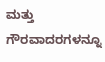ಮತ್ತು ಗೌರವಾದರಗಳನ್ನೂ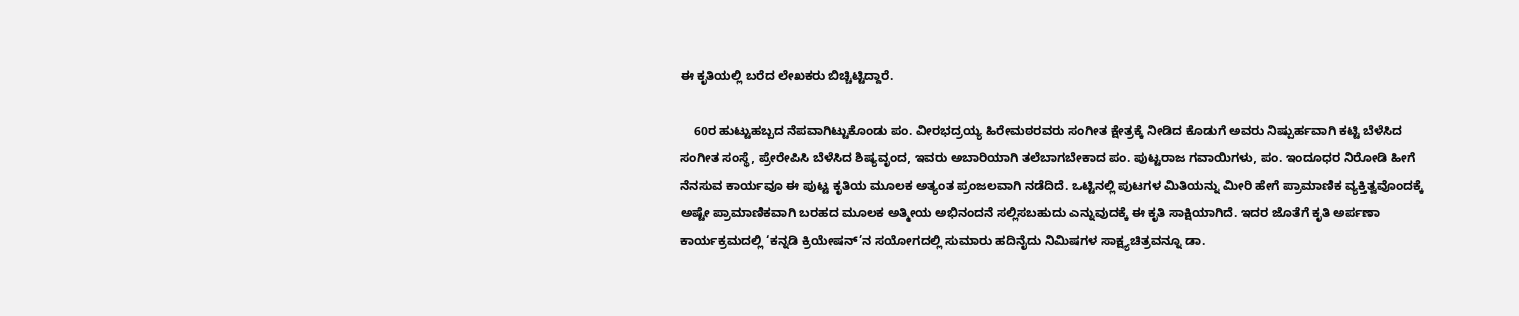ಈ ಕೃತಿಯಲ್ಲಿ ಬರೆದ ಲೇಖಕರು ಬಿಚ್ಚಿಟ್ಟಿದ್ದಾರೆ.

    60ರ ಹುಟ್ಟುಹಬ್ಬದ ನೆಪವಾಗಿಟ್ಟುಕೊಂಡು ಪಂ. ವೀರಭದ್ರಯ್ಯ ಹಿರೇಮಠರವರು ಸಂಗೀತ ಕ್ಷೇತ್ರಕ್ಕೆ ನೀಡಿದ ಕೊಡುಗೆ ಅವರು ನಿಷ್ಪುರ್ಹವಾಗಿ ಕಟ್ಟಿ ಬೆಳೆಸಿದ ಸಂಗೀತ ಸಂಸ್ಥೆ, ಪ್ರೇರೇಪಿಸಿ ಬೆಳೆಸಿದ ಶಿಷ್ಯವೃಂದ, ಇವರು ಅಬಾರಿಯಾಗಿ ತಲೆಬಾಗಬೇಕಾದ ಪಂ. ಪುಟ್ಟರಾಜ ಗವಾಯಿಗಳು, ಪಂ. ಇಂದೂಧರ ನಿರೋಡಿ ಹೀಗೆ ನೆನಸುವ ಕಾರ್ಯವೂ ಈ ಪುಟ್ಟ ಕೃತಿಯ ಮೂಲಕ ಅತ್ಯಂತ ಪ್ರಂಜಲವಾಗಿ ನಡೆದಿದೆ. ಒಟ್ಟಿನಲ್ಲಿ ಪುಟಗಳ ಮಿತಿಯನ್ನು ಮೀರಿ ಹೇಗೆ ಪ್ರಾಮಾಣಿಕ ವ್ಯಕ್ತಿತ್ವವೊಂದಕ್ಕೆ ಅಷ್ಟೇ ಪ್ರಾಮಾಣಿಕವಾಗಿ ಬರಹದ ಮೂಲಕ ಅತ್ಮೀಯ ಅಭಿನಂದನೆ ಸಲ್ಲಿಸಬಹುದು ಎನ್ನುವುದಕ್ಕೆ ಈ ಕೃತಿ ಸಾಕ್ಷಿಯಾಗಿದೆ. ಇದರ ಜೊತೆಗೆ ಕೃತಿ ಅರ್ಪಣಾ ಕಾರ್ಯಕ್ರಮದಲ್ಲಿ ‘ಕನ್ನಡಿ ಕ್ರಿಯೇಷನ್’ನ ಸಯೋಗದಲ್ಲಿ ಸುಮಾರು ಹದಿನೈದು ನಿಮಿಷಗಳ ಸಾಕ್ಷ್ಯಚಿತ್ರವನ್ನೂ ಡಾ.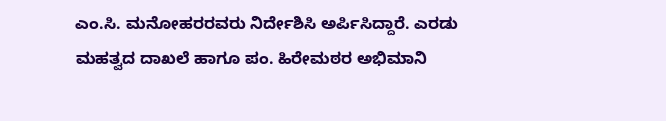ಎಂ.ಸಿ. ಮನೋಹರರವರು ನಿರ್ದೇಶಿಸಿ ಅರ್ಪಿಸಿದ್ದಾರೆ. ಎರಡು ಮಹತ್ವದ ದಾಖಲೆ ಹಾಗೂ ಪಂ. ಹಿರೇಮಠರ ಅಭಿಮಾನಿ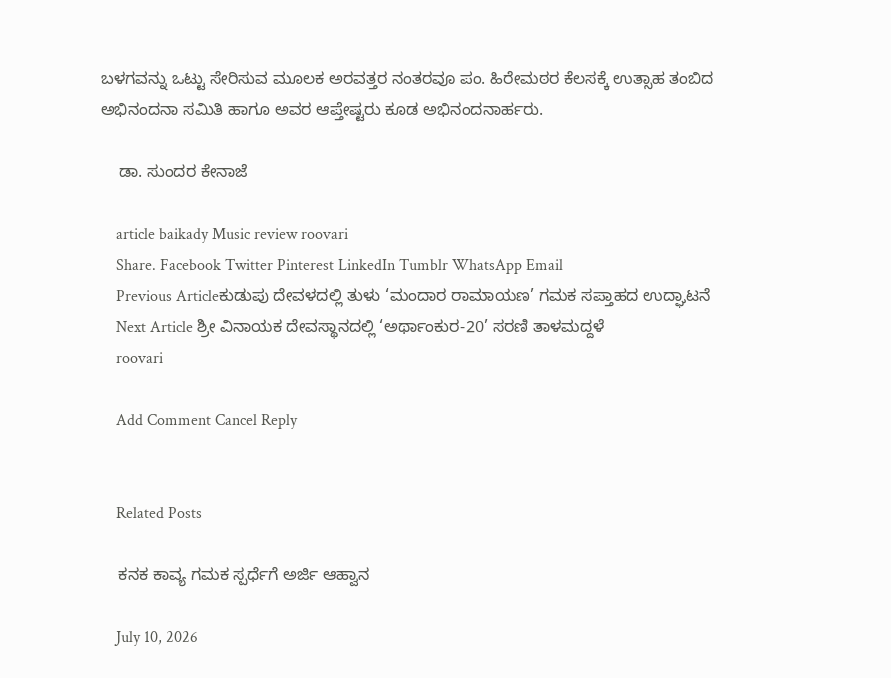ಬಳಗವನ್ನು ಒಟ್ಟು ಸೇರಿಸುವ ಮೂಲಕ ಅರವತ್ತರ ನಂತರವೂ ಪಂ. ಹಿರೇಮಠರ ಕೆಲಸಕ್ಕೆ ಉತ್ಸಾಹ ತಂಬಿದ ಅಭಿನಂದನಾ ಸಮಿತಿ ಹಾಗೂ ಅವರ ಆಪ್ತೇಷ್ಟರು ಕೂಡ ಅಭಿನಂದನಾರ್ಹರು.

    ಡಾ. ಸುಂದರ ಕೇನಾಜೆ

    article baikady Music review roovari
    Share. Facebook Twitter Pinterest LinkedIn Tumblr WhatsApp Email
    Previous Articleಕುಡುಪು ದೇವಳದಲ್ಲಿ ತುಳು ‘ಮಂದಾರ ರಾಮಾಯಣ’ ಗಮಕ ಸಪ್ತಾಹದ ಉದ್ಘಾಟನೆ
    Next Article ಶ್ರೀ ವಿನಾಯಕ ದೇವಸ್ಥಾನದಲ್ಲಿ ‘ಅರ್ಥಾಂಕುರ-20’ ಸರಣಿ ತಾಳಮದ್ದಳೆ
    roovari

    Add Comment Cancel Reply


    Related Posts

    ಕನಕ ಕಾವ್ಯ ಗಮಕ ಸ್ಪರ್ಧೆಗೆ ಅರ್ಜಿ ಆಹ್ವಾನ

    July 10, 2026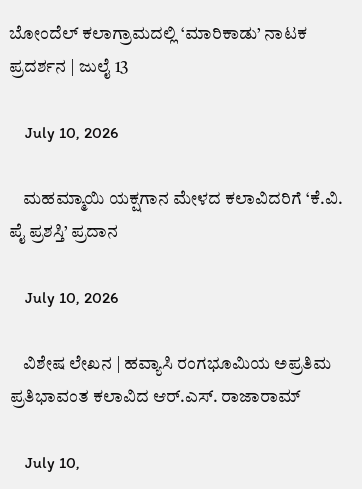ಬೋಂದೆಲ್ ಕಲಾಗ್ರಾಮದಲ್ಲಿ ‘ಮಾರಿಕಾಡು’ ನಾಟಕ ಪ್ರದರ್ಶನ | ಜುಲೈ 13

    July 10, 2026

    ಮಹಮ್ಮಾಯಿ ಯಕ್ಷಗಾನ ಮೇಳದ ಕಲಾವಿದರಿಗೆ ‘ಕೆ.ವಿ. ಪೈ ಪ್ರಶಸ್ತಿ’ ಪ್ರದಾನ

    July 10, 2026

    ವಿಶೇಷ ಲೇಖನ | ಹವ್ಯಾಸಿ ರಂಗಭೂಮಿಯ ಅಪ್ರತಿಮ ಪ್ರತಿಭಾವಂತ ಕಲಾವಿದ ಆರ್.ಎಸ್. ರಾಜಾರಾಮ್

    July 10,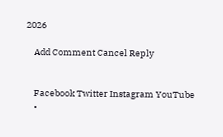2026

    Add Comment Cancel Reply


    Facebook Twitter Instagram YouTube
    •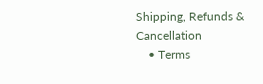Shipping, Refunds & Cancellation
    • Terms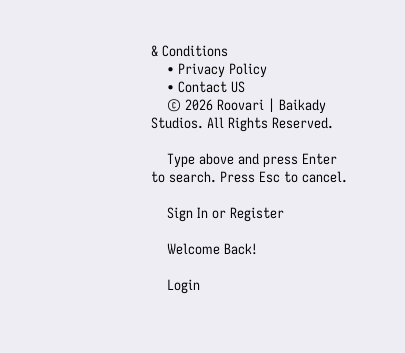& Conditions
    • Privacy Policy
    • Contact US
    © 2026 Roovari | Baikady Studios. All Rights Reserved.

    Type above and press Enter to search. Press Esc to cancel.

    Sign In or Register

    Welcome Back!

    Login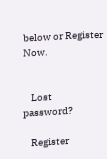below or Register Now.


    Lost password?

    Register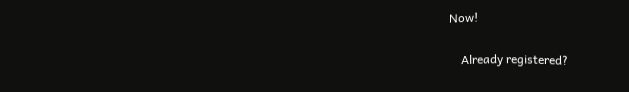Now!

    Already registered?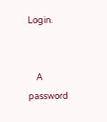Login.


    A password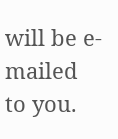will be e-mailed to you.